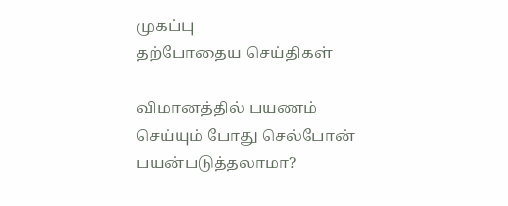முகப்பு
தற்போதைய செய்திகள்

விமானத்தில் பயணம் செய்யும் போது செல்போன் பயன்படுத்தலாமா?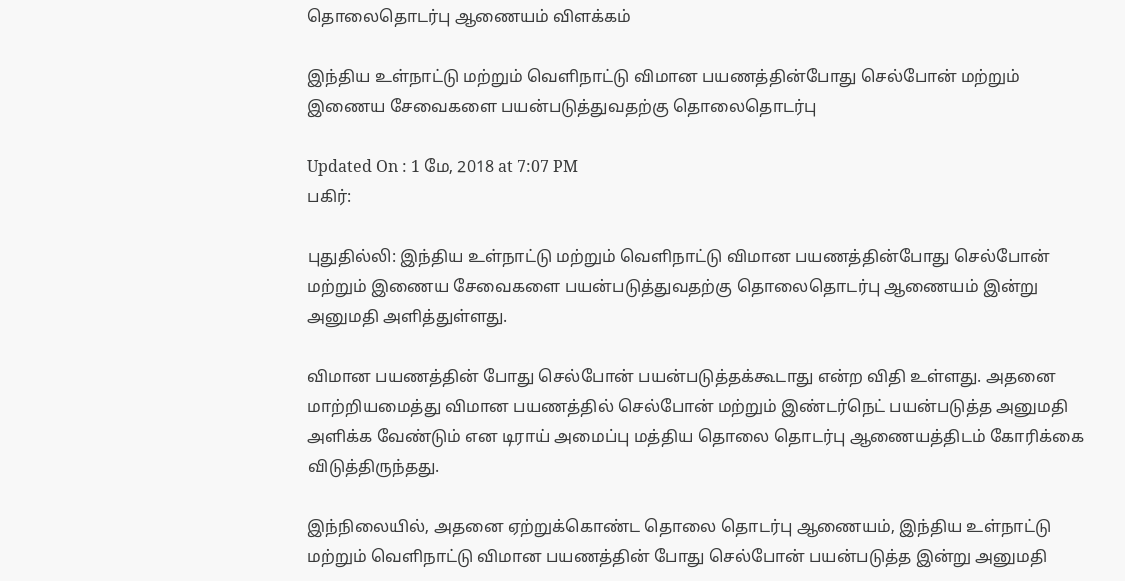தொலைதொடர்பு ஆணையம் விளக்கம்

இந்திய உள்நாட்டு மற்றும் வெளிநாட்டு விமான பயணத்தின்போது செல்போன் மற்றும் இணைய சேவைகளை பயன்படுத்துவதற்கு தொலைதொடர்பு

Updated On : 1 மே, 2018 at 7:07 PM
பகிர்:

புதுதில்லி: இந்திய உள்நாட்டு மற்றும் வெளிநாட்டு விமான பயணத்தின்போது செல்போன் மற்றும் இணைய சேவைகளை பயன்படுத்துவதற்கு தொலைதொடர்பு ஆணையம் இன்று அனுமதி அளித்துள்ளது.

விமான பயணத்தின் போது செல்போன் பயன்படுத்தக்கூடாது என்ற விதி உள்ளது. அதனை மாற்றியமைத்து விமான பயணத்தில் செல்போன் மற்றும் இண்டர்நெட் பயன்படுத்த அனுமதி அளிக்க வேண்டும் என டிராய் அமைப்பு மத்திய தொலை தொடர்பு ஆணையத்திடம் கோரிக்கை விடுத்திருந்தது.

இந்நிலையில், அதனை ஏற்றுக்கொண்ட தொலை தொடர்பு ஆணையம், இந்திய உள்நாட்டு மற்றும் வெளிநாட்டு விமான பயணத்தின் போது செல்போன் பயன்படுத்த இன்று அனுமதி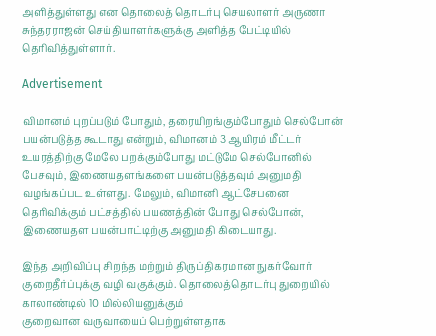அளித்துள்ளது என தொலைத் தொடர்பு செயலாளர் அருணா சுந்தரராஜன் செய்தியாளர்களுக்கு அளித்த பேட்டியில் தெரிவித்துள்ளார்.

Advertisement

விமானம் புறப்படும் போதும், தரையிறங்கும்போதும் செல்போன் பயன்படுத்த கூடாது என்றும், விமானம் 3 ஆயிரம் மீட்டர் உயரத்திற்கு மேலே பறக்கும்போது மட்டுமே செல்போனில் பேசவும், இணையதளங்களை பயன்படுத்தவும் அனுமதி வழங்கப்பட உள்ளது. மேலும், விமானி ஆட்சேபனை தெரிவிக்கும் பட்சத்தில் பயணத்தின் போது செல்போன், இணையதள பயன்பாட்டிற்கு அனுமதி கிடையாது.

இந்த அறிவிப்பு சிறந்த மற்றும் திருப்திகரமான நுகர்வோர் குறைதீர்ப்புக்கு வழி வகுக்கும். தொலைத்தொடர்பு துறையில் காலாண்டில் 10 மில்லியனுக்கும்
குறைவான வருவாயைப் பெற்றுள்ளதாக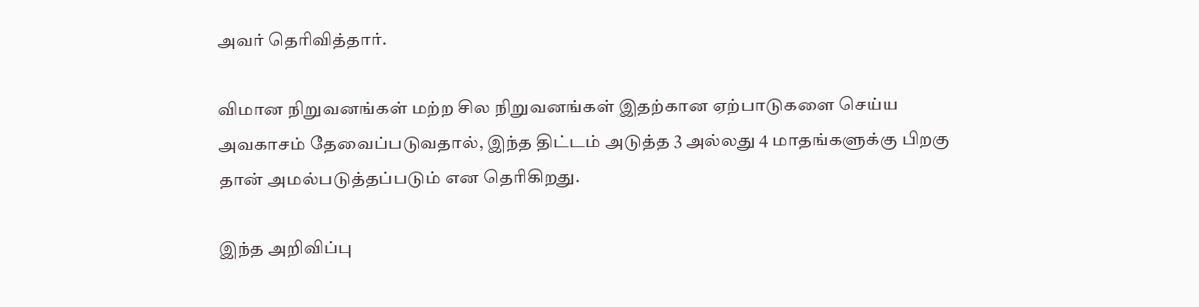அவர் தெரிவித்தார்.

விமான நிறுவனங்கள் மற்ற சில நிறுவனங்கள் இதற்கான ஏற்பாடுகளை செய்ய அவகாசம் தேவைப்படுவதால், இந்த திட்டம் அடுத்த 3 அல்லது 4 மாதங்களுக்கு பிறகு தான் அமல்படுத்தப்படும் என தெரிகிறது.

இந்த அறிவிப்பு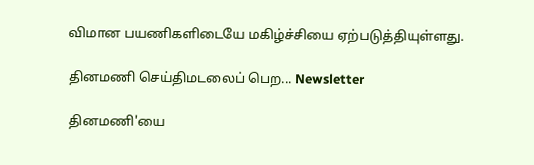விமான பயணிகளிடையே மகிழ்ச்சியை ஏற்படுத்தியுள்ளது.

தினமணி செய்திமடலைப் பெற... Newsletter

தினமணி'யை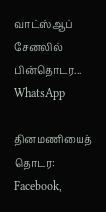வாட்ஸ்ஆப் சேனலில் பின்தொடர... WhatsApp

தினமணியைத் தொடர: Facebook,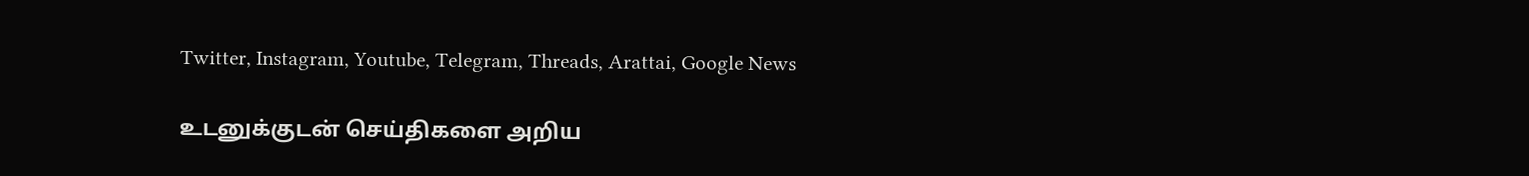Twitter, Instagram, Youtube, Telegram, Threads, Arattai, Google News

உடனுக்குடன் செய்திகளை அறிய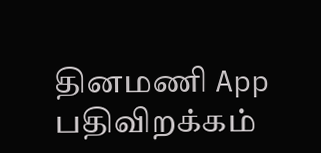தினமணி App பதிவிறக்கம்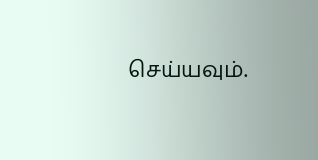செய்யவும்.